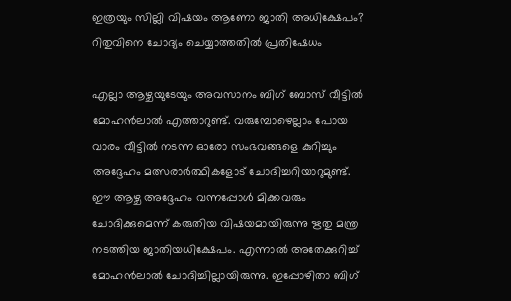ഇത്രയും സില്ലി വിഷയം ആണോ ജാതി അധിക്ഷേപം? റിതുവിനെ ചോദ്യം ചെയ്യാത്തതില്‍ പ്രതിഷേധം

എല്ലാ ആഴ്ചയുടേയും അവസാനം ബിഗ് ബോസ് വീട്ടില്‍ മോഹന്‍ലാല്‍ എത്താറുണ്ട്. വരുമ്പോഴെല്ലാം പോയ വാരം വീട്ടില്‍ നടന്ന ഓരോ സംഭവങ്ങളെ കുറിച്ചും അദ്ദേഹം മത്സരാര്‍ത്ഥികളോട് ചോദിച്ചറിയാറുമുണ്ട്. ഈ ആഴ്ച അദ്ദേഹം വന്നപ്പോള്‍ മിക്കവരും ചോദിക്കുമെന്ന് കരുതിയ വിഷയമായിരുന്നു ഋതു മന്ത്ര നടത്തിയ ജാതിയധിക്ഷേപം. എന്നാല്‍ അതേക്കുറിച്ച് മോഹന്‍ലാല്‍ ചോദിച്ചില്ലായിരുന്നു. ഇപ്പോഴിതാ ബിഗ്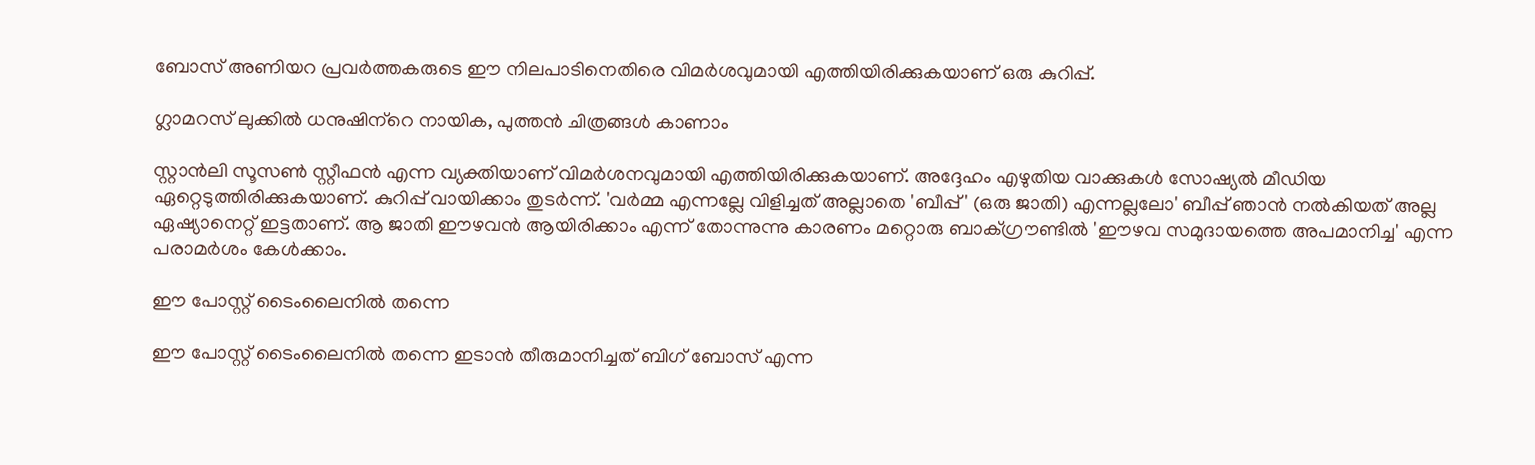ബോസ് അണിയറ പ്രവര്‍ത്തകരുടെ ഈ നിലപാടിനെതിരെ വിമര്‍ശവുമായി എത്തിയിരിക്കുകയാണ് ഒരു കുറിപ്പ്.

ഗ്ലാമറസ് ലുക്കില്‍ ധനുഷിന്‌റെ നായിക, പുത്തന്‍ ചിത്രങ്ങള്‍ കാണാം

സ്റ്റാന്‍ലി സൂസണ്‍ സ്റ്റീഫന്‍ എന്ന വ്യക്തിയാണ് വിമര്‍ശനവുമായി എത്തിയിരിക്കുകയാണ്. അദ്ദേഹം എഴുതിയ വാക്കുകള്‍ സോഷ്യല്‍ മീഡിയ ഏറ്റെടുത്തിരിക്കുകയാണ്. കുറിപ്പ് വായിക്കാം തുടര്‍ന്ന്. 'വര്‍മ്മ എന്നല്ലേ വിളിച്ചത് അല്ലാതെ 'ബീപ്പ്' (ഒരു ജാതി) എന്നല്ലലോ' ബീപ്പ് ഞാന്‍ നല്‍കിയത് അല്ല ഏഷ്യാനെറ്റ് ഇട്ടതാണ്. ആ ജാതി ഈഴവന്‍ ആയിരിക്കാം എന്ന് തോന്നുന്നു കാരണം മറ്റൊരു ബാക്ഗ്രൗണ്ടില്‍ 'ഈഴവ സമുദായത്തെ അപമാനിച്ച' എന്ന പരാമര്‍ശം കേള്‍ക്കാം.

ഈ പോസ്റ്റ് ടൈംലൈനില്‍ തന്നെ

ഈ പോസ്റ്റ് ടൈംലൈനില്‍ തന്നെ ഇടാന്‍ തീരുമാനിച്ചത് ബിഗ് ബോസ് എന്ന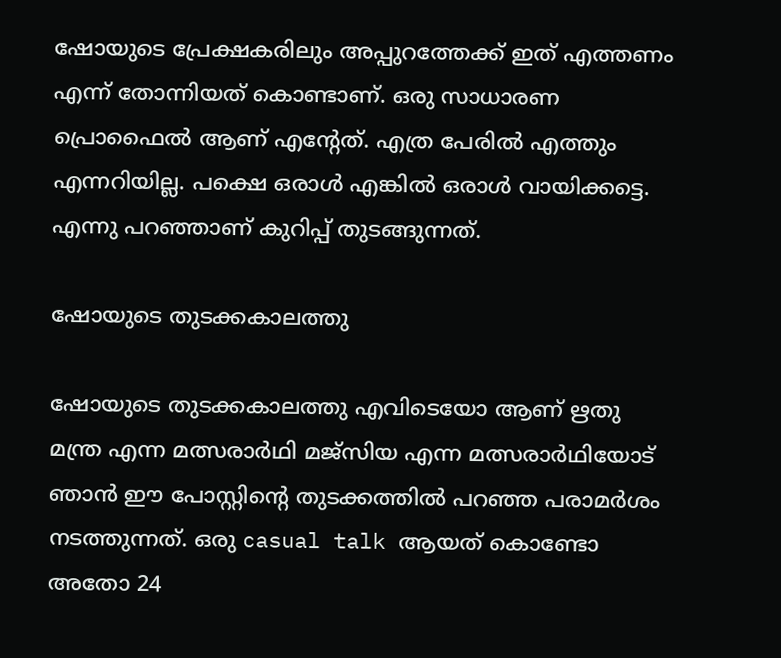ഷോയുടെ പ്രേക്ഷകരിലും അപ്പുറത്തേക്ക് ഇത് എത്തണം എന്ന് തോന്നിയത് കൊണ്ടാണ്. ഒരു സാധാരണ പ്രൊഫൈല്‍ ആണ് എന്റേത്. എത്ര പേരില്‍ എത്തും എന്നറിയില്ല. പക്ഷെ ഒരാള്‍ എങ്കില്‍ ഒരാള്‍ വായിക്കട്ടെ. എന്നു പറഞ്ഞാണ് കുറിപ്പ് തുടങ്ങുന്നത്.

ഷോയുടെ തുടക്കകാലത്തു

ഷോയുടെ തുടക്കകാലത്തു എവിടെയോ ആണ് ഋതു മന്ത്ര എന്ന മത്സരാര്‍ഥി മജ്സിയ എന്ന മത്സരാര്‍ഥിയോട് ഞാന്‍ ഈ പോസ്റ്റിന്റെ തുടക്കത്തില്‍ പറഞ്ഞ പരാമര്‍ശം നടത്തുന്നത്. ഒരു casual talk ആയത് കൊണ്ടോ അതോ 24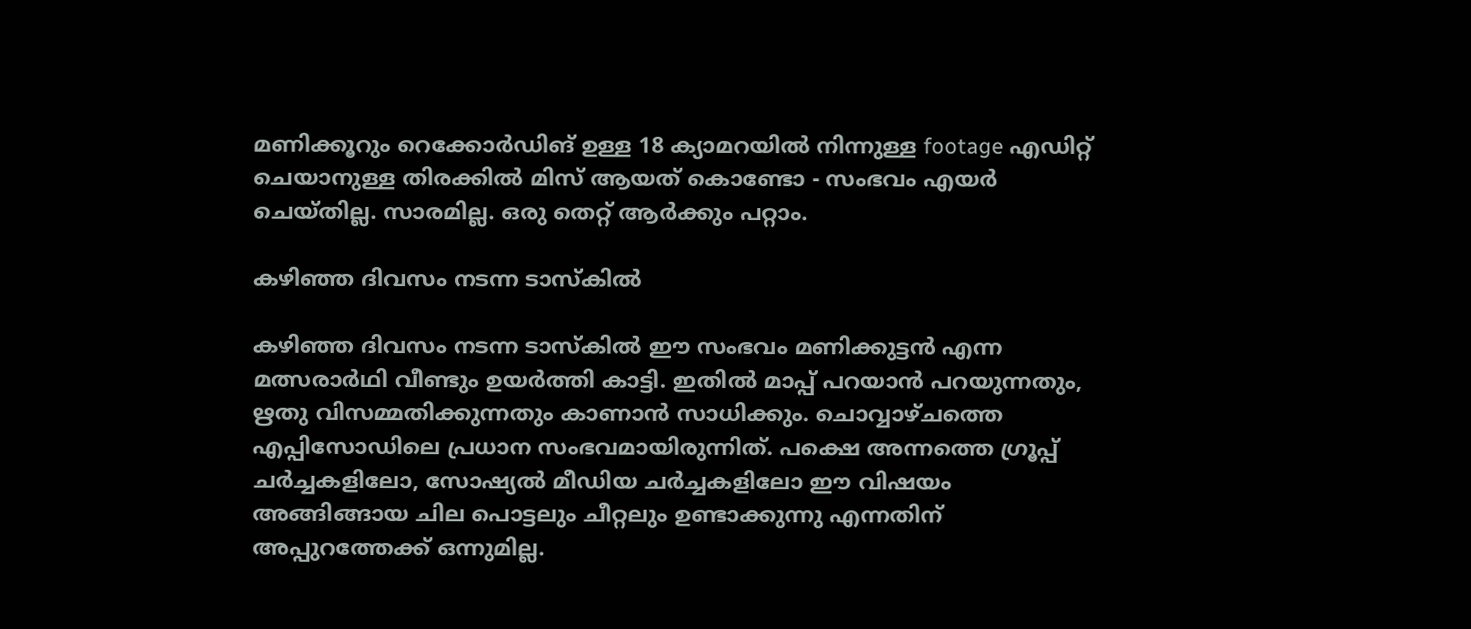മണിക്കൂറും റെക്കോര്‍ഡിങ് ഉള്ള 18 ക്യാമറയില്‍ നിന്നുള്ള footage എഡിറ്റ് ചെയാനുള്ള തിരക്കില്‍ മിസ് ആയത് കൊണ്ടോ - സംഭവം എയര്‍ ചെയ്തില്ല. സാരമില്ല. ഒരു തെറ്റ് ആര്‍ക്കും പറ്റാം.

കഴിഞ്ഞ ദിവസം നടന്ന ടാസ്‌കില്‍

കഴിഞ്ഞ ദിവസം നടന്ന ടാസ്‌കില്‍ ഈ സംഭവം മണിക്കുട്ടന്‍ എന്ന മത്സരാര്‍ഥി വീണ്ടും ഉയര്‍ത്തി കാട്ടി. ഇതില്‍ മാപ്പ് പറയാന്‍ പറയുന്നതും, ഋതു വിസമ്മതിക്കുന്നതും കാണാന്‍ സാധിക്കും. ചൊവ്വാഴ്ചത്തെ എപ്പിസോഡിലെ പ്രധാന സംഭവമായിരുന്നിത്. പക്ഷെ അന്നത്തെ ഗ്രൂപ്പ് ചര്‍ച്ചകളിലോ, സോഷ്യല്‍ മീഡിയ ചര്‍ച്ചകളിലോ ഈ വിഷയം അങ്ങിങ്ങായ ചില പൊട്ടലും ചീറ്റലും ഉണ്ടാക്കുന്നു എന്നതിന് അപ്പുറത്തേക്ക് ഒന്നുമില്ല.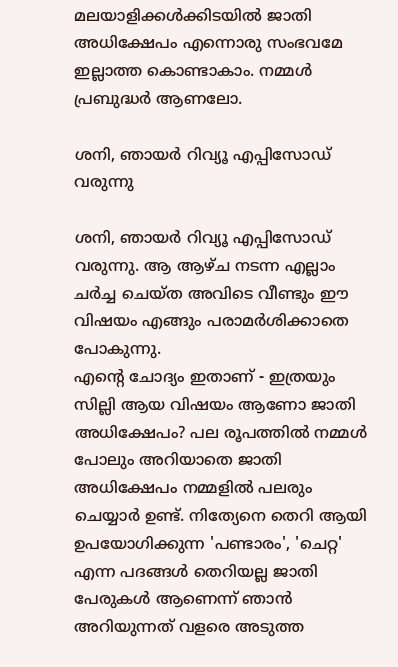മലയാളിക്കള്‍ക്കിടയില്‍ ജാതി അധിക്ഷേപം എന്നൊരു സംഭവമേ ഇല്ലാത്ത കൊണ്ടാകാം. നമ്മള്‍ പ്രബുദ്ധര്‍ ആണലോ.

ശനി, ഞായര്‍ റിവ്യൂ എപ്പിസോഡ് വരുന്നു

ശനി, ഞായര്‍ റിവ്യൂ എപ്പിസോഡ് വരുന്നു. ആ ആഴ്ച നടന്ന എല്ലാം ചര്‍ച്ച ചെയ്ത അവിടെ വീണ്ടും ഈ വിഷയം എങ്ങും പരാമര്‍ശിക്കാതെ പോകുന്നു.
എന്റെ ചോദ്യം ഇതാണ് - ഇത്രയും സില്ലി ആയ വിഷയം ആണോ ജാതി അധിക്ഷേപം? പല രൂപത്തില്‍ നമ്മള്‍ പോലും അറിയാതെ ജാതി അധിക്ഷേപം നമ്മളില്‍ പലരും ചെയ്യാര്‍ ഉണ്ട്. നിത്യേനെ തെറി ആയി ഉപയോഗിക്കുന്ന 'പണ്ടാരം', 'ചെറ്റ' എന്ന പദങ്ങള്‍ തെറിയല്ല ജാതി പേരുകള്‍ ആണെന്ന് ഞാന്‍ അറിയുന്നത് വളരെ അടുത്ത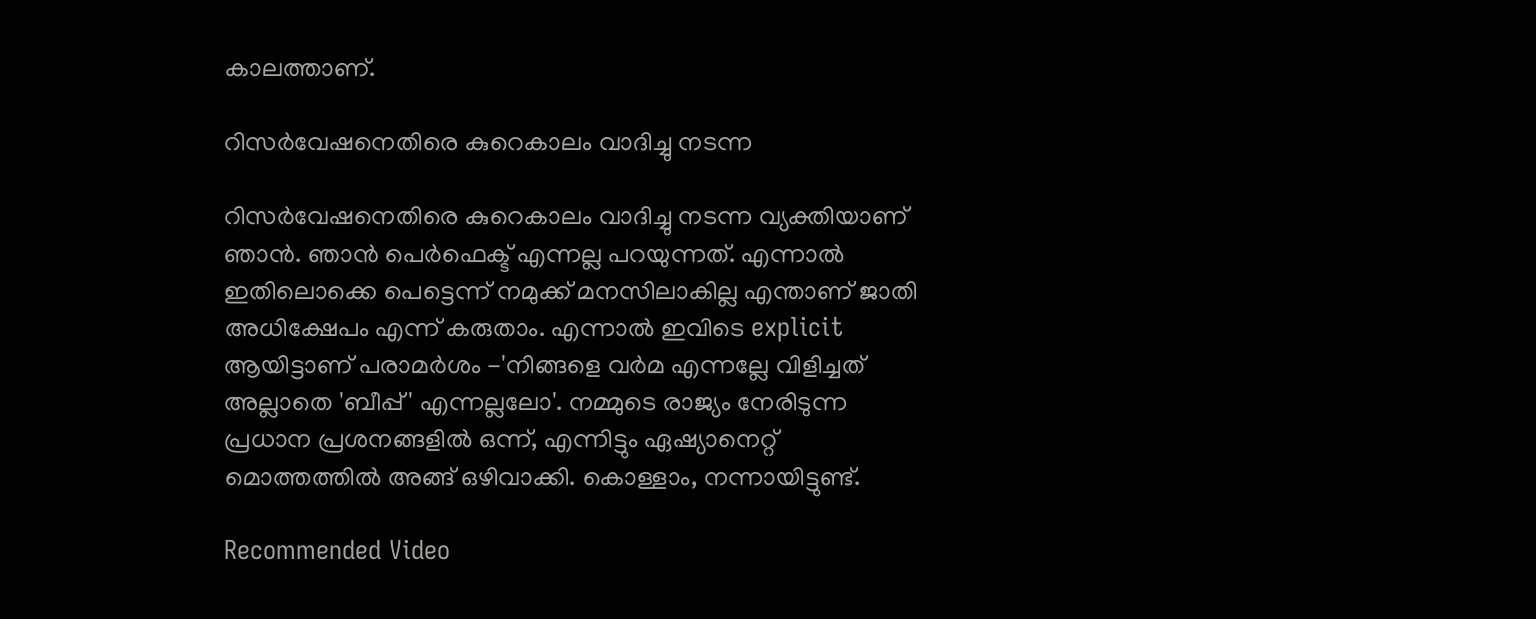കാലത്താണ്.

റിസര്‍വേഷനെതിരെ കുറെകാലം വാദിച്ചു നടന്ന

റിസര്‍വേഷനെതിരെ കുറെകാലം വാദിച്ചു നടന്ന വ്യക്തിയാണ് ഞാന്‍. ഞാന്‍ പെര്‍ഫെക്ട് എന്നല്ല പറയുന്നത്. എന്നാല്‍ ഇതിലൊക്കെ പെട്ടെന്ന് നമുക്ക് മനസിലാകില്ല എന്താണ് ജാതി അധിക്ഷേപം എന്ന് കരുതാം. എന്നാല്‍ ഇവിടെ explicit ആയിട്ടാണ് പരാമര്‍ശം -'നിങ്ങളെ വര്‍മ എന്നല്ലേ വിളിച്ചത് അല്ലാതെ 'ബീപ്പ്' എന്നല്ലലോ'. നമ്മുടെ രാജ്യം നേരിടുന്ന പ്രധാന പ്രശനങ്ങളില്‍ ഒന്ന്, എന്നിട്ടും ഏഷ്യാനെറ്റ് മൊത്തത്തില്‍ അങ്ങ് ഒഴിവാക്കി. കൊള്ളാം, നന്നായിട്ടുണ്ട്.

Recommended Video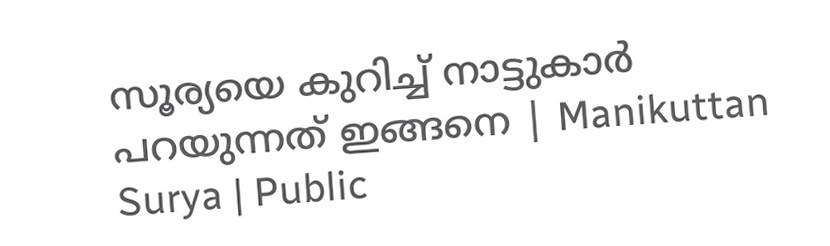സൂര്യയെ കുറിച്ച് നാട്ടുകാർ പറയുന്നത് ഇങ്ങനെ | Manikuttan Surya | Public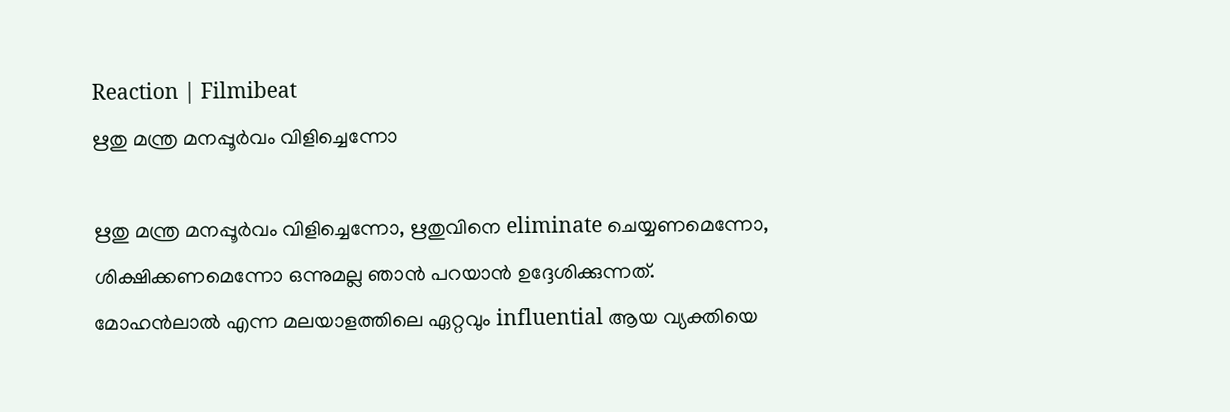Reaction | Filmibeat
ഋതു മന്ത്ര മനപ്പൂര്‍വം വിളിച്ചെന്നോ

ഋതു മന്ത്ര മനപ്പൂര്‍വം വിളിച്ചെന്നോ, ഋതുവിനെ eliminate ചെയ്യണമെന്നോ, ശിക്ഷിക്കണമെന്നോ ഒന്നുമല്ല ഞാന്‍ പറയാന്‍ ഉദ്ദേശിക്കുന്നത്. മോഹന്‍ലാല്‍ എന്ന മലയാളത്തിലെ ഏറ്റവും influential ആയ വ്യക്തിയെ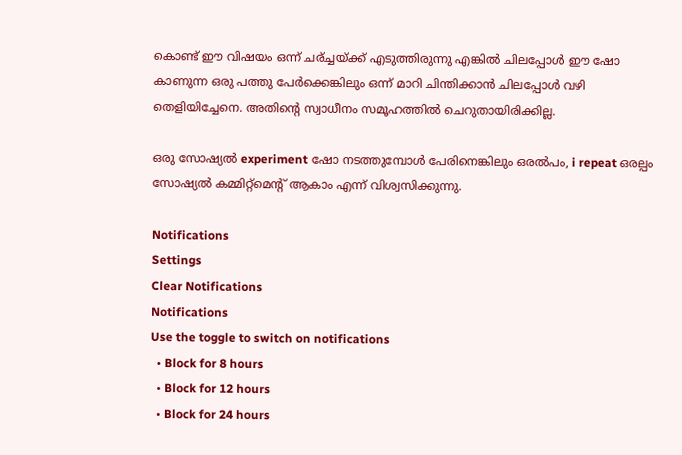കൊണ്ട് ഈ വിഷയം ഒന്ന് ചര്ച്ചയ്ക്ക് എടുത്തിരുന്നു എങ്കില്‍ ചിലപ്പോള്‍ ഈ ഷോ കാണുന്ന ഒരു പത്തു പേര്‍ക്കെങ്കിലും ഒന്ന് മാറി ചിന്തിക്കാന്‍ ചിലപ്പോള്‍ വഴി തെളിയിച്ചേനെ. അതിന്റെ സ്വാധീനം സമൂഹത്തില്‍ ചെറുതായിരിക്കില്ല.

ഒരു സോഷ്യല്‍ experiment ഷോ നടത്തുമ്പോള്‍ പേരിനെങ്കിലും ഒരല്‍പം, i repeat ഒരല്പം സോഷ്യല്‍ കമ്മിറ്റ്‌മെന്റ് ആകാം എന്ന് വിശ്വസിക്കുന്നു.

Notifications
Settings
Clear Notifications
Notifications
Use the toggle to switch on notifications
  • Block for 8 hours
  • Block for 12 hours
  • Block for 24 hours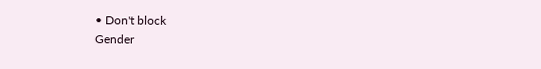• Don't block
Gender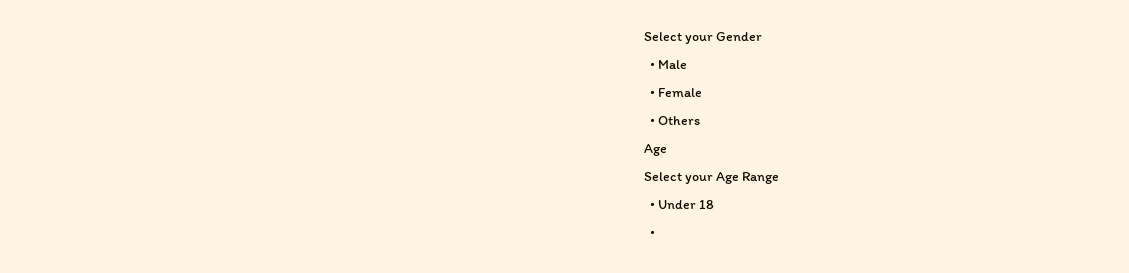Select your Gender
  • Male
  • Female
  • Others
Age
Select your Age Range
  • Under 18
  •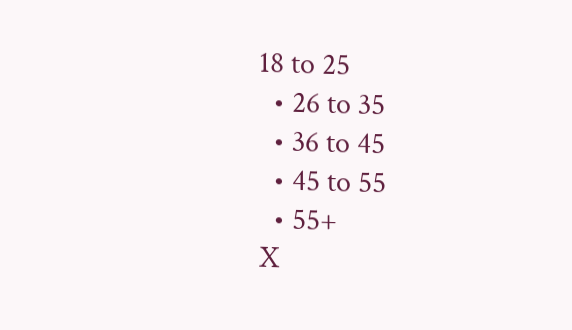18 to 25
  • 26 to 35
  • 36 to 45
  • 45 to 55
  • 55+
X